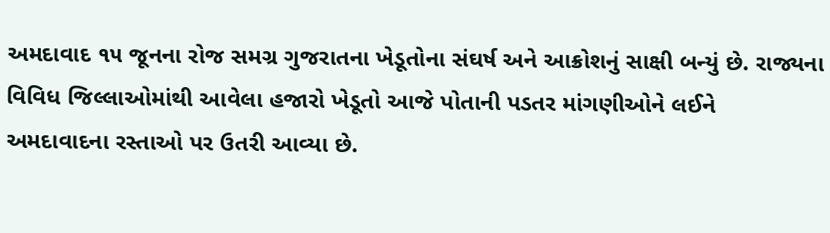અમદાવાદ ૧૫ જૂનના રોજ સમગ્ર ગુજરાતના ખેડૂતોના સંઘર્ષ અને આક્રોશનું સાક્ષી બન્યું છે. રાજ્યના વિવિધ જિલ્લાઓમાંથી આવેલા હજારો ખેડૂતો આજે પોતાની પડતર માંગણીઓને લઈને અમદાવાદના રસ્તાઓ પર ઉતરી આવ્યા છે.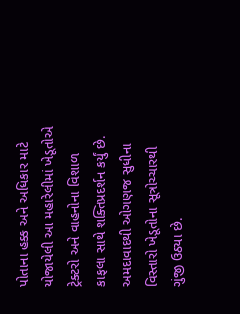પોતાના હક્ક અને અધિકાર માટે યોજાયેલી આ મહારેલીમાં ખેડૂતોએ ટ્રેક્ટરો અને વાહનોના વિશાળ કાફલા સાથે શક્તિપ્રદર્શન કર્યું છે. અમદાવાદથી ઓગણજ સુધીના વિસ્તારો ખેડૂતોના સૂત્રોચ્ચારથી ગુંજી ઉઠ્યા છે.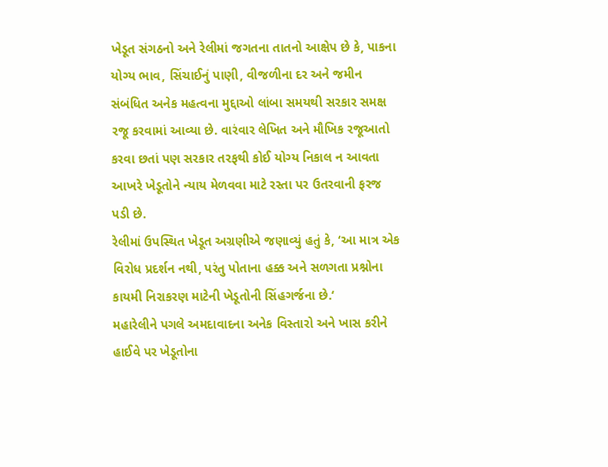ખેડૂત સંગઠનો અને રેલીમાં જગતના તાતનો આક્ષેપ છે કે, પાકના યોગ્ય ભાવ, સિંચાઈનું પાણી, વીજળીના દર અને જમીન સંબંધિત અનેક મહત્વના મુદ્દાઓ લાંબા સમયથી સરકાર સમક્ષ રજૂ કરવામાં આવ્યા છે. વારંવાર લેખિત અને મૌખિક રજૂઆતો કરવા છતાં પણ સરકાર તરફથી કોઈ યોગ્ય નિકાલ ન આવતા આખરે ખેડૂતોને ન્યાય મેળવવા માટે રસ્તા પર ઉતરવાની ફરજ પડી છે.
રેલીમાં ઉપસ્થિત ખેડૂત અગ્રણીએ જણાવ્યું હતું કે, ‘આ માત્ર એક વિરોધ પ્રદર્શન નથી, પરંતુ પોતાના હક્ક અને સળગતા પ્રશ્નોના કાયમી નિરાકરણ માટેની ખેડૂતોની સિંહગર્જના છે.‘
મહારેલીને પગલે અમદાવાદના અનેક વિસ્તારો અને ખાસ કરીને હાઈવે પર ખેડૂતોના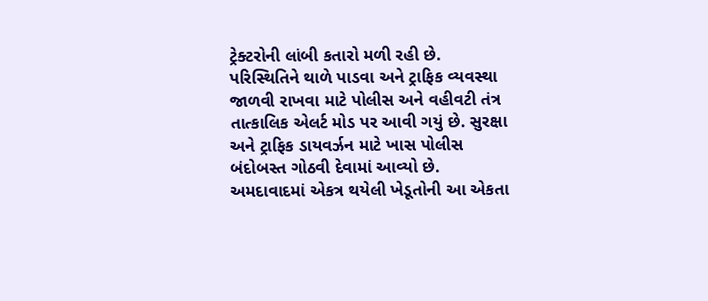ટ્રેક્ટરોની લાંબી કતારો મળી રહી છે. પરિસ્થિતિને થાળે પાડવા અને ટ્રાફિક વ્યવસ્થા જાળવી રાખવા માટે પોલીસ અને વહીવટી તંત્ર તાત્કાલિક એલર્ટ મોડ પર આવી ગયું છે. સુરક્ષા અને ટ્રાફિક ડાયવર્ઝન માટે ખાસ પોલીસ બંદોબસ્ત ગોઠવી દેવામાં આવ્યો છે.
અમદાવાદમાં એકત્ર થયેલી ખેડૂતોની આ એકતા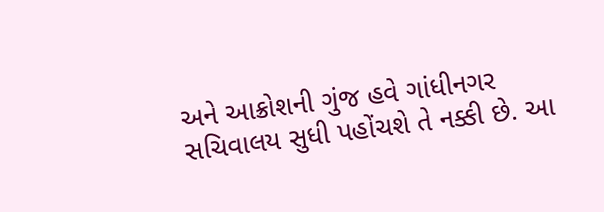અને આક્રોશની ગુંજ હવે ગાંધીનગર સચિવાલય સુધી પહોંચશે તે નક્કી છે. આ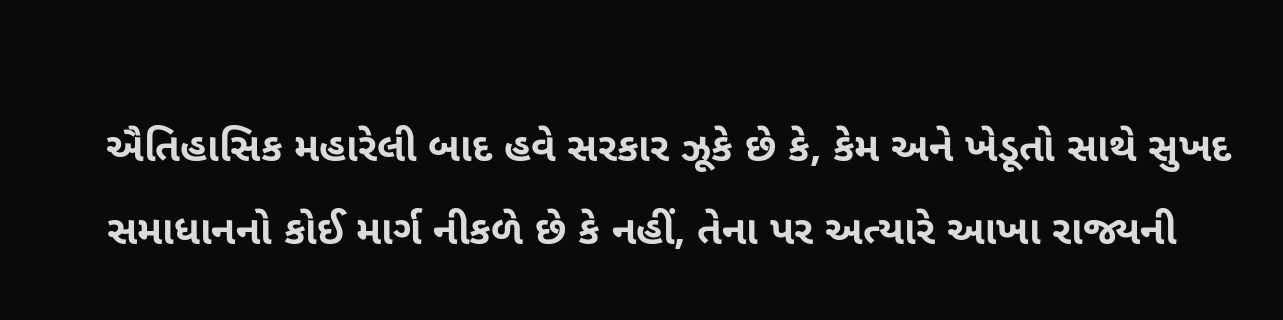ઐતિહાસિક મહારેલી બાદ હવે સરકાર ઝૂકે છે કે, કેમ અને ખેડૂતો સાથે સુખદ સમાધાનનો કોઈ માર્ગ નીકળે છે કે નહીં, તેના પર અત્યારે આખા રાજ્યની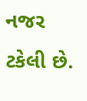નજર ટકેલી છે.